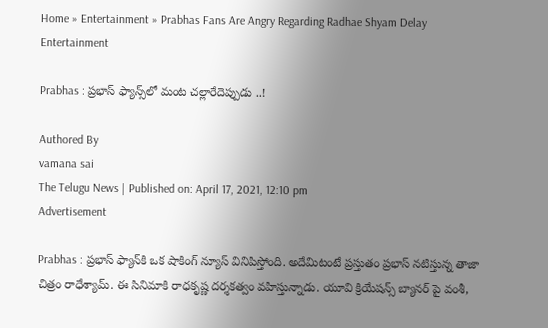Home » Entertainment » Prabhas Fans Are Angry Regarding Radhae Shyam Delay
Entertainment

Prabhas : ప్రభాస్ ఫ్యాన్స్‌లో మంట చల్లారేదెప్పుడు ..!

Authored By
vamana sai
The Telugu News | Published on: April 17, 2021, 12:10 pm
Advertisement

Prabhas : ప్రభాస్ ఫ్యాన్‌కి ఒక షాకింగ్ న్యూస్ వినిపిస్తోంది. అదేమిటంటే ప్రస్తుతం ప్రభాస్ నటిస్తున్న తాజా చిత్రం రాధేశ్యామ్. ఈ సినిమాకి రాధకృష్ణ దర్శకత్వం వహిస్తున్నాడు. యూవి క్రియేషన్స్ బ్యానర్ పై వంశీ,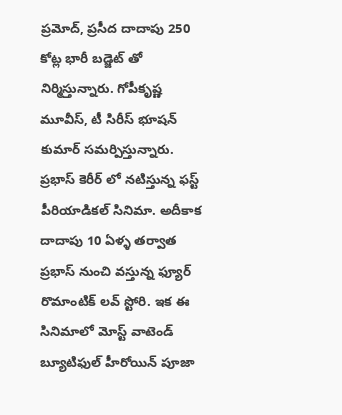ప్రమోద్, ప్రసీద దాదాపు 250 కోట్ల భారీ బడ్జెట్ తో నిర్మిస్తున్నారు. గోపీకృష్ణ మూవీస్, టీ సిరీస్ భూషన్ కుమార్ సమర్పిస్తున్నారు. ప్రభాస్ కెరీర్ లో నటిస్తున్న ఫస్ట్ పీరియాడికల్ సినిమా. అదీకాక దాదాపు 10 ఏళ్ళ తర్వాత ప్రభాస్ నుంచి వస్తున్న ఫ్యూర్ రొమాంటిక్ లవ్ స్టోరి. ఇక ఈ సినిమాలో మోస్ట్ వాటెండ్ బ్యూటిఫుల్ హీరోయిన్ పూజా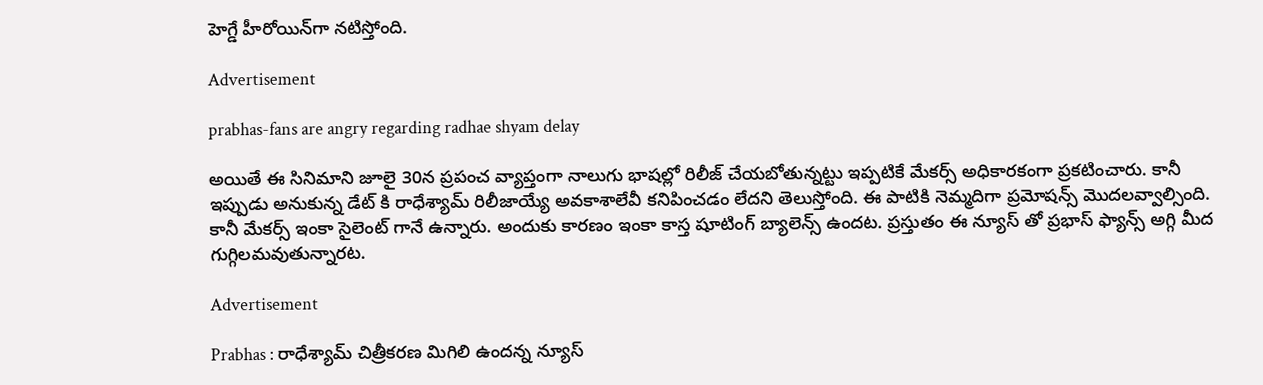హెగ్డే హీరోయిన్‌గా నటిస్తోంది.

Advertisement

prabhas-fans are angry regarding radhae shyam delay

అయితే ఈ సినిమాని జూలై 30న ప్రపంచ వ్యాప్తంగా నాలుగు భాషల్లో రిలీజ్ చేయబోతున్నట్టు ఇప్పటికే మేకర్స్ అధికారకంగా ప్రకటించారు. కానీ ఇప్పుడు అనుకున్న డేట్ కి రాధేశ్యామ్ రిలీజాయ్యే అవకాశాలేవీ కనిపించడం లేదని తెలుస్తోంది. ఈ పాటికి నెమ్మదిగా ప్రమోషన్స్ మొదలవ్వాల్సింది. కానీ మేకర్స్ ఇంకా సైలెంట్ గానే ఉన్నారు. అందుకు కారణం ఇంకా కాస్త షూటింగ్ బ్యాలెన్స్ ఉందట. ప్రస్తుతం ఈ న్యూస్ తో ప్రభాస్ ఫ్యాన్స్ అగ్గి మీద గుగ్గిలమవుతున్నారట.

Advertisement

Prabhas : రాధేశ్యామ్ చిత్రీకరణ మిగిలి ఉందన్న న్యూస్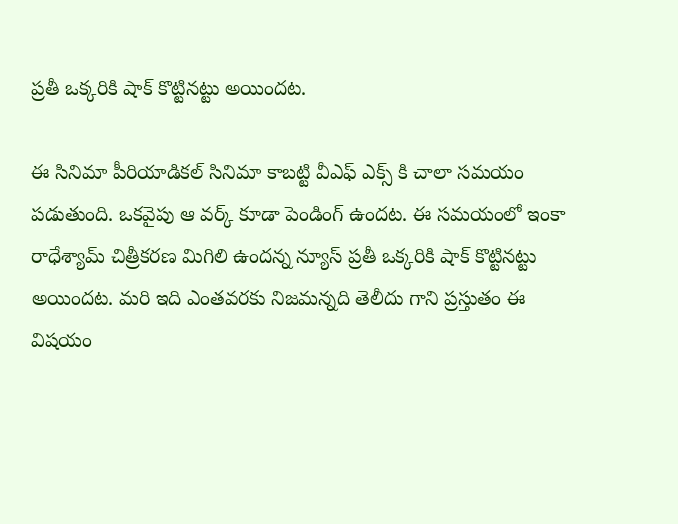ప్రతీ ఒక్కరికి షాక్ కొట్టినట్టు అయిందట.

ఈ సినిమా పీరియాడికల్ సినిమా కాబట్టి వీఎఫ్ ఎక్స్ కి చాలా సమయం పడుతుంది. ఒకవైపు ఆ వర్క్ కూడా పెండింగ్ ఉందట. ఈ సమయంలో ఇంకా రాధేశ్యామ్ చిత్రీకరణ మిగిలి ఉందన్న న్యూస్ ప్రతీ ఒక్కరికి షాక్ కొట్టినట్టు అయిందట. మరి ఇది ఎంతవరకు నిజమన్నది తెలీదు గాని ప్రస్తుతం ఈ విషయం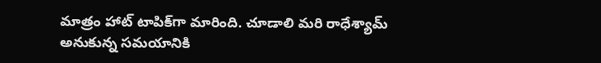మాత్రం హాట్ టాపిక్‌గా మారింది. చూడాలి మరి రాధేశ్యామ్ అనుకున్న సమయానికి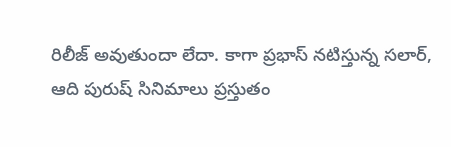రిలీజ్ అవుతుందా లేదా. కాగా ప్రభాస్ నటిస్తున్న సలార్, ఆది పురుష్ సినిమాలు ప్రస్తుతం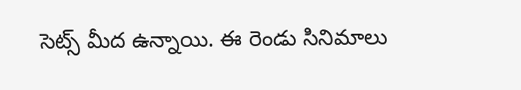సెట్స్ మీద ఉన్నాయి. ఈ రెండు సినిమాలు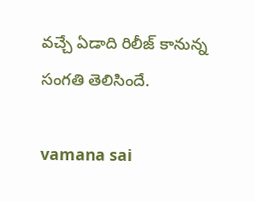వచ్చే ఏడాది రిలీజ్ కానున్న సంగతి తెలిసిందే.

vamana sai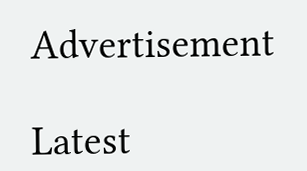Advertisement

Latest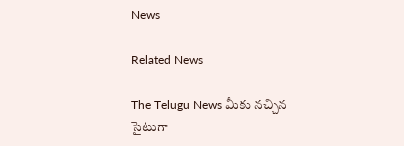News

Related News

The Telugu News మీకు నచ్చిన సైటుగా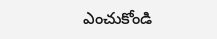ఎంచుకోండి